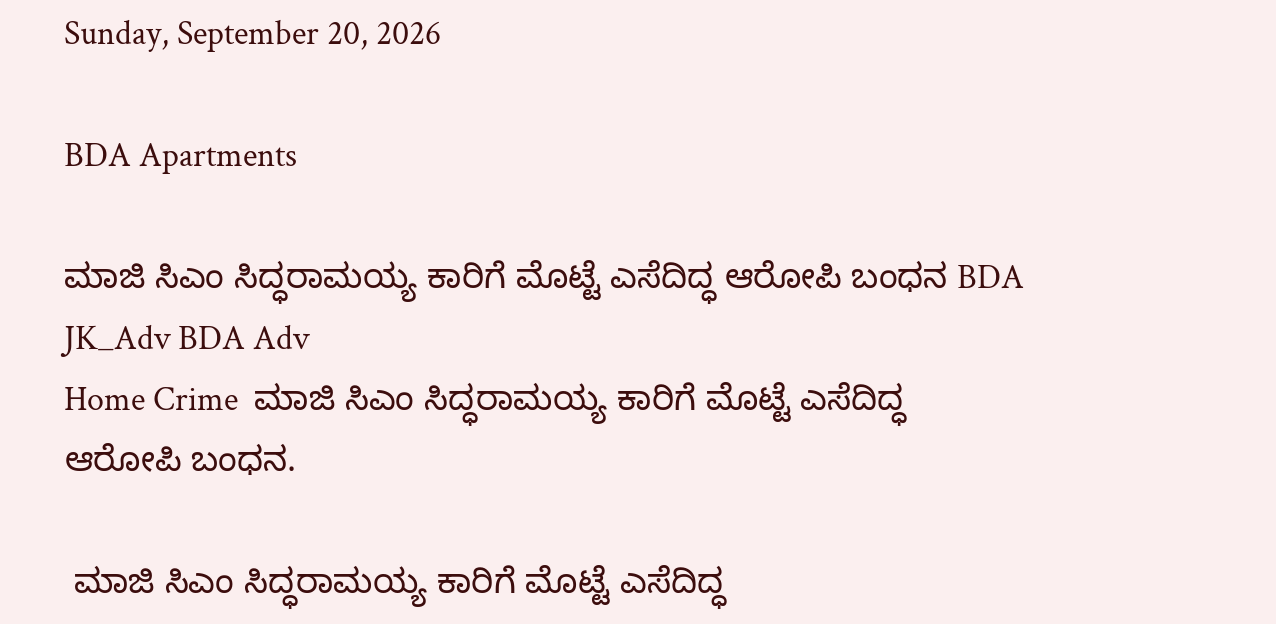Sunday, September 20, 2026

BDA Apartments

ಮಾಜಿ ಸಿಎಂ ಸಿದ‍್ಧರಾಮಯ್ಯ ಕಾರಿಗೆ ಮೊಟ್ಟೆ ಎಸೆದಿದ್ಧ ಆರೋಪಿ ಬಂಧನ BDA JK_Adv BDA Adv
Home Crime  ಮಾಜಿ ಸಿಎಂ ಸಿದ‍್ಧರಾಮಯ್ಯ ಕಾರಿಗೆ ಮೊಟ್ಟೆ ಎಸೆದಿದ್ಧ ಆರೋಪಿ ಬಂಧನ.

 ಮಾಜಿ ಸಿಎಂ ಸಿದ‍್ಧರಾಮಯ್ಯ ಕಾರಿಗೆ ಮೊಟ್ಟೆ ಎಸೆದಿದ್ಧ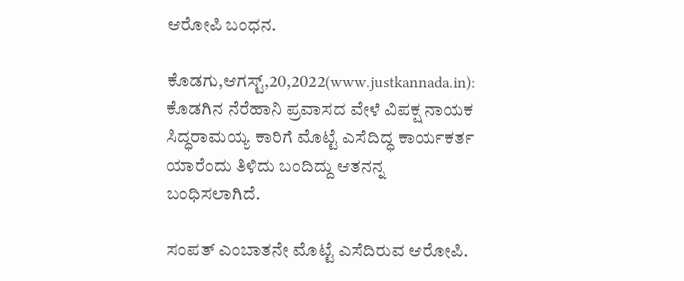ಆರೋಪಿ ಬಂಧನ.

ಕೊಡಗು,ಆಗಸ್ಟ್,20,2022(www.justkannada.in):  ಕೊಡಗಿನ ನೆರೆಹಾನಿ ಪ್ರವಾಸದ ವೇಳೆ ವಿಪಕ್ಷ ನಾಯಕ ಸಿದ್ಧರಾಮಯ್ಯ ಕಾರಿಗೆ ಮೊಟ್ಟೆ ಎಸೆದಿದ್ಧ ಕಾರ್ಯಕರ್ತ ಯಾರೆಂದು ತಿಳಿದು ಬಂದಿದ್ದು ಆತನನ್ನ ಬಂಧಿಸಲಾಗಿದೆ.

ಸಂಪತ್ ಎಂಬಾತನೇ ಮೊಟ್ಟೆ ಎಸೆದಿರುವ ಆರೋಪಿ.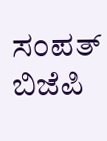ಸಂಪತ್ ಬಿಜೆಪಿ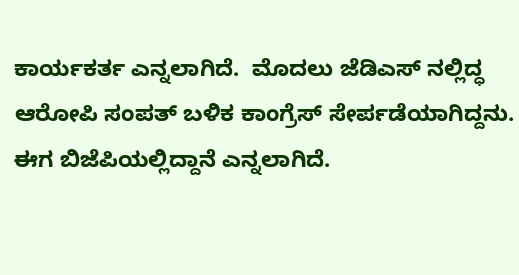ಕಾರ್ಯಕರ್ತ ಎನ್ನಲಾಗಿದೆ.  ಮೊದಲು ಜೆಡಿಎಸ್ ನಲ್ಲಿದ್ಧ ಆರೋಪಿ ಸಂಪತ್ ಬಳಿಕ ಕಾಂಗ್ರೆಸ್ ಸೇರ್ಪಡೆಯಾಗಿದ್ದನು. ಈಗ ಬಿಜೆಪಿಯಲ್ಲಿದ್ದಾನೆ ಎನ್ನಲಾಗಿದೆ.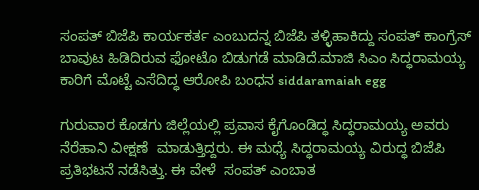ಸಂಪತ್ ಬಿಜೆಪಿ ಕಾರ್ಯಕರ್ತ ಎಂಬುದನ್ನ ಬಿಜೆಪಿ ತಳ್ಳಿಹಾಕಿದ್ದು ಸಂಪತ್ ಕಾಂಗ್ರೆಸ್ ಬಾವುಟ ಹಿಡಿದಿರುವ ಫೋಟೊ ಬಿಡುಗಡೆ ಮಾಡಿದೆ.ಮಾಜಿ ಸಿಎಂ ಸಿದ‍್ಧರಾಮಯ್ಯ ಕಾರಿಗೆ ಮೊಟ್ಟೆ ಎಸೆದಿದ್ಧ ಆರೋಪಿ ಬಂಧನ siddaramaiah egg

ಗುರುವಾರ ಕೊಡಗು ಜಿಲ್ಲೆಯಲ್ಲಿ ಪ್ರವಾಸ ಕೈಗೊಂಡಿದ್ಧ ಸಿದ‍್ಧರಾಮಯ್ಯ ಅವರು ನೆರೆಹಾನಿ ವೀಕ್ಷಣೆ  ಮಾಡುತ್ತಿದ್ದರು. ಈ ಮಧ್ಯೆ ಸಿದ್ಧರಾಮಯ್ಯ ವಿರುದ್ಧ ಬಿಜೆಪಿ ಪ್ರತಿಭಟನೆ ನಡೆಸಿತ್ತು. ಈ ವೇಳೆ  ಸಂಪತ್ ಎಂಬಾತ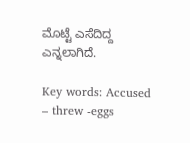ಮೊಟ್ಟೆ ಎಸೆದಿದ್ದ ಎನ್ನಲಾಗಿದೆ.

Key words: Accused – threw -eggs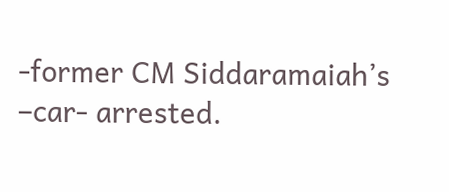-former CM Siddaramaiah’s –car- arrested.